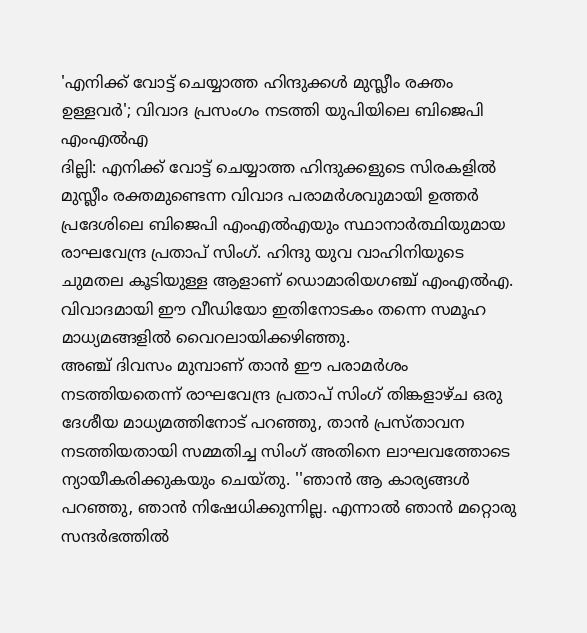'എനിക്ക് വോട്ട് ചെയ്യാത്ത ഹിന്ദുക്കൾ മുസ്ലീം രക്തം ഉള്ളവർ'; വിവാദ പ്രസംഗം നടത്തി യുപിയിലെ ബിജെപി എംഎൽഎ
ദില്ലി: എനിക്ക് വോട്ട് ചെയ്യാത്ത ഹിന്ദുക്കളുടെ സിരകളിൽ മുസ്ലീം രക്തമുണ്ടെന്ന വിവാദ പരാമർശവുമായി ഉത്തർ പ്രദേശിലെ ബിജെപി എംഎൽഎയും സ്ഥാനാർത്ഥിയുമായ രാഘവേന്ദ്ര പ്രതാപ് സിംഗ്. ഹിന്ദു യുവ വാഹിനിയുടെ ചുമതല കൂടിയുള്ള ആളാണ് ഡൊമാരിയഗഞ്ച് എംഎൽഎ. വിവാദമായി ഈ വീഡിയോ ഇതിനോടകം തന്നെ സമൂഹ മാധ്യമങ്ങളിൽ വൈറലായിക്കഴിഞ്ഞു.
അഞ്ച് ദിവസം മുമ്പാണ് താൻ ഈ പരാമർശം നടത്തിയതെന്ന് രാഘവേന്ദ്ര പ്രതാപ് സിംഗ് തിങ്കളാഴ്ച ഒരു ദേശീയ മാധ്യമത്തിനോട് പറഞ്ഞു, താൻ പ്രസ്താവന നടത്തിയതായി സമ്മതിച്ച സിംഗ് അതിനെ ലാഘവത്തോടെ ന്യായീകരിക്കുകയും ചെയ്തു. ''ഞാൻ ആ കാര്യങ്ങൾ പറഞ്ഞു, ഞാൻ നിഷേധിക്കുന്നില്ല. എന്നാൽ ഞാൻ മറ്റൊരു സന്ദർഭത്തിൽ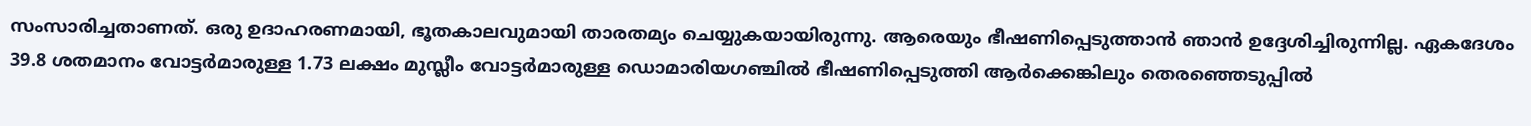സംസാരിച്ചതാണത്. ഒരു ഉദാഹരണമായി, ഭൂതകാലവുമായി താരതമ്യം ചെയ്യുകയായിരുന്നു. ആരെയും ഭീഷണിപ്പെടുത്താൻ ഞാൻ ഉദ്ദേശിച്ചിരുന്നില്ല. ഏകദേശം 39.8 ശതമാനം വോട്ടർമാരുള്ള 1.73 ലക്ഷം മുസ്ലീം വോട്ടർമാരുള്ള ഡൊമാരിയഗഞ്ചിൽ ഭീഷണിപ്പെടുത്തി ആർക്കെങ്കിലും തെരഞ്ഞെടുപ്പിൽ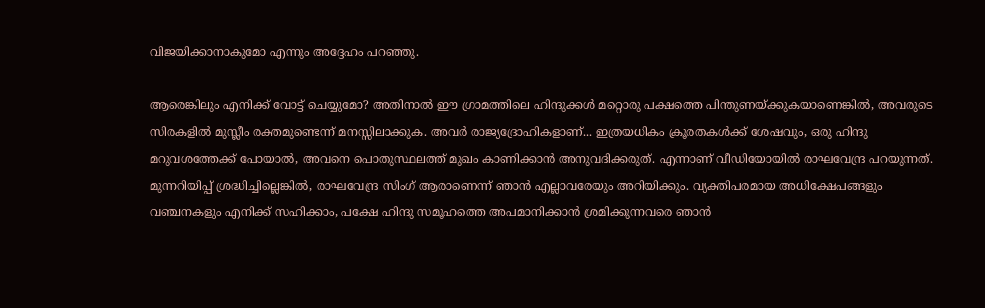വിജയിക്കാനാകുമോ എന്നും അദ്ദേഹം പറഞ്ഞു.

ആരെങ്കിലും എനിക്ക് വോട്ട് ചെയ്യുമോ? അതിനാൽ ഈ ഗ്രാമത്തിലെ ഹിന്ദുക്കൾ മറ്റൊരു പക്ഷത്തെ പിന്തുണയ്ക്കുകയാണെങ്കിൽ, അവരുടെ സിരകളിൽ മുസ്ലീം രക്തമുണ്ടെന്ന് മനസ്സിലാക്കുക. അവർ രാജ്യദ്രോഹികളാണ്... ഇത്രയധികം ക്രൂരതകൾക്ക് ശേഷവും, ഒരു ഹിന്ദു മറുവശത്തേക്ക് പോയാൽ, അവനെ പൊതുസ്ഥലത്ത് മുഖം കാണിക്കാൻ അനുവദിക്കരുത്. എന്നാണ് വീഡിയോയിൽ രാഘവേന്ദ്ര പറയുന്നത്. മുന്നറിയിപ്പ് ശ്രദ്ധിച്ചില്ലെങ്കിൽ, രാഘവേന്ദ്ര സിംഗ് ആരാണെന്ന് ഞാൻ എല്ലാവരേയും അറിയിക്കും. വ്യക്തിപരമായ അധിക്ഷേപങ്ങളും വഞ്ചനകളും എനിക്ക് സഹിക്കാം, പക്ഷേ ഹിന്ദു സമൂഹത്തെ അപമാനിക്കാൻ ശ്രമിക്കുന്നവരെ ഞാൻ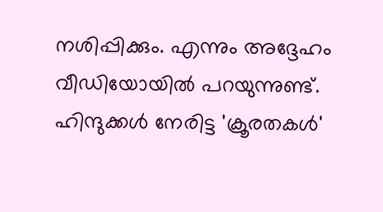നശിപ്പിക്കും. എന്നും അദ്ദേഹം വീഡിയോയിൽ പറയുന്നുണ്ട്.
ഹിന്ദുക്കൾ നേരിട്ട 'ക്രൂരതകൾ'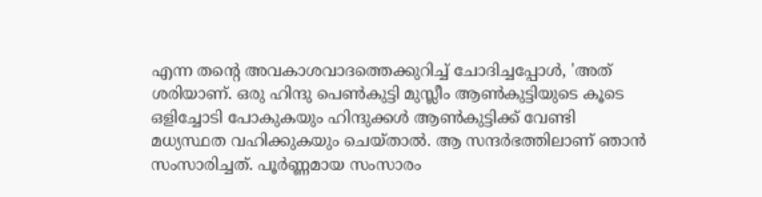എന്ന തന്റെ അവകാശവാദത്തെക്കുറിച്ച് ചോദിച്ചപ്പോൾ, 'അത് ശരിയാണ്. ഒരു ഹിന്ദു പെൺകുട്ടി മുസ്ലീം ആൺകുട്ടിയുടെ കൂടെ ഒളിച്ചോടി പോകുകയും ഹിന്ദുക്കൾ ആൺകുട്ടിക്ക് വേണ്ടി മധ്യസ്ഥത വഹിക്കുകയും ചെയ്താൽ. ആ സന്ദർഭത്തിലാണ് ഞാൻ സംസാരിച്ചത്. പൂർണ്ണമായ സംസാരം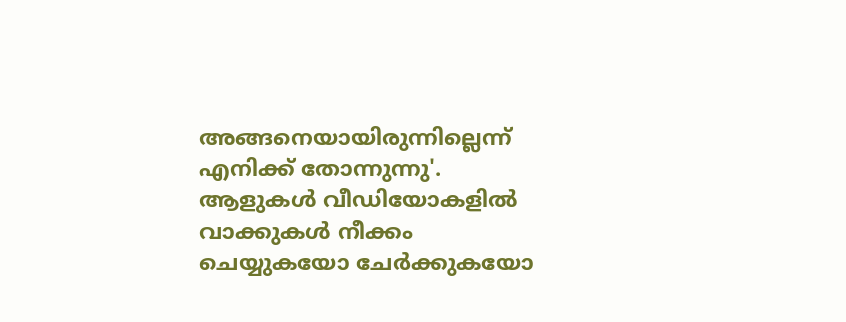അങ്ങനെയായിരുന്നില്ലെന്ന് എനിക്ക് തോന്നുന്നു'. ആളുകൾ വീഡിയോകളിൽ വാക്കുകൾ നീക്കം ചെയ്യുകയോ ചേർക്കുകയോ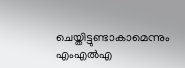ചെയ്തിട്ടുണ്ടാകാമെന്നും എംഎൽഎ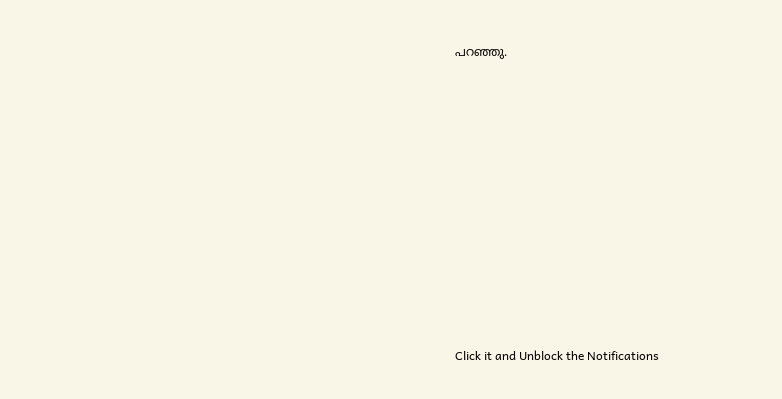പറഞ്ഞു.












Click it and Unblock the Notifications